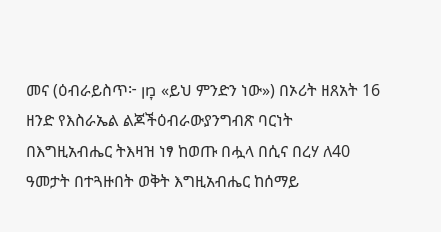መና (ዕብራይስጥ፦ מָן «ይህ ምንድን ነው») በኦሪት ዘጸአት 16 ዘንድ የእስራኤል ልጆችዕብራውያንግብጽ ባርነት በእግዚአብሔር ትእዛዝ ነፃ ከወጡ በሗላ በሲና በረሃ ለ40 ዓመታት በተጓዙበት ወቅት እግዚአብሔር ከሰማይ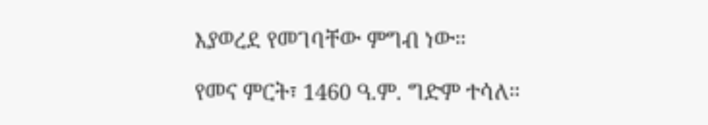እያወረደ የመገባቸው ምግብ ነው።

የመና ምርት፣ 1460 ዓ.ም. ግድም ተሳለ።